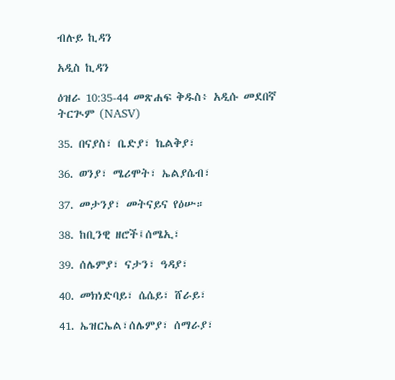ብሉይ ኪዳን

አዲስ ኪዳን

ዕዝራ 10:35-44 መጽሐፍ ቅዱስ፥ አዲሱ መደበኛ ትርጒም (NASV)

35. በናያስ፣ ቤድያ፣ ኬልቅያ፣

36. ወንያ፣ ሜሪሞት፣ ኤልያሴብ፣

37. መታንያ፣ መትናይና የዕሡ።

38. ከቢንዊ ዘሮች፤ሰሜኢ፣

39. ሰሌምያ፣ ናታን፣ ዓዳያ፣

40. መክነድባይ፣ ሴሴይ፣ ሸራይ፣

41. ኤዝርኤል፣ሰሌምያ፣ ሰማራያ፣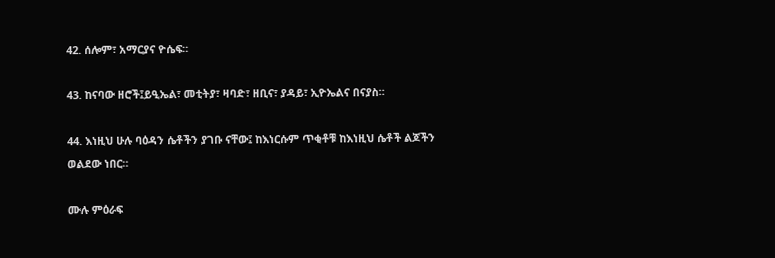42. ሰሎም፣ አማርያና ዮሴፍ።

43. ከናባው ዘሮች፤ይዒኤል፣ መቲትያ፣ ዛባድ፣ ዘቢና፣ ያዳይ፣ ኢዮኤልና በናያስ።

44. እነዚህ ሁሉ ባዕዳን ሴቶችን ያገቡ ናቸው፤ ከእነርሱም ጥቂቶቹ ከእነዚህ ሴቶች ልጆችን ወልደው ነበር።

ሙሉ ምዕራፍ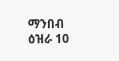ማንበብ ዕዝራ 10